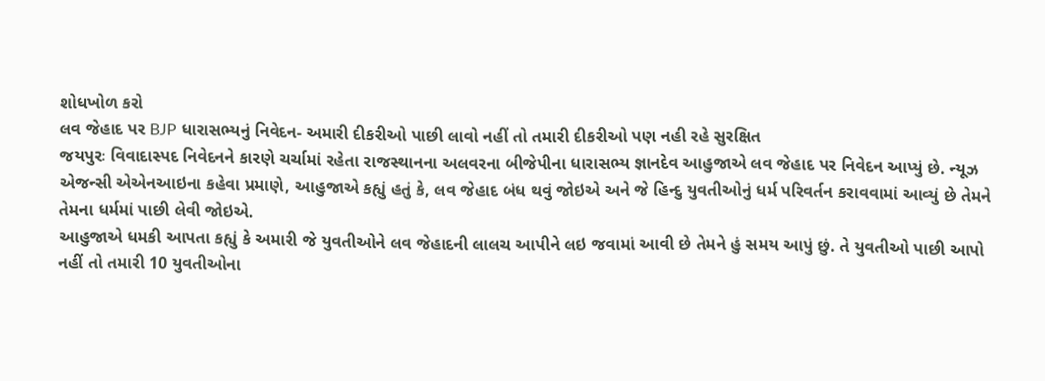શોધખોળ કરો
લવ જેહાદ પર BJP ધારાસભ્યનું નિવેદન- અમારી દીકરીઓ પાછી લાવો નહીં તો તમારી દીકરીઓ પણ નહી રહે સુરક્ષિત
જયપુરઃ વિવાદાસ્પદ નિવેદનને કારણે ચર્ચામાં રહેતા રાજસ્થાનના અલવરના બીજેપીના ધારાસભ્ય જ્ઞાનદેવ આહુજાએ લવ જેહાદ પર નિવેદન આપ્યું છે. ન્યૂઝ એજન્સી એએનઆઇના કહેવા પ્રમાણે, આહુજાએ કહ્યું હતું કે, લવ જેહાદ બંધ થવું જોઇએ અને જે હિન્દુ યુવતીઓનું ધર્મ પરિવર્તન કરાવવામાં આવ્યું છે તેમને તેમના ધર્મમાં પાછી લેવી જોઇએ.
આહુજાએ ધમકી આપતા કહ્યું કે અમારી જે યુવતીઓને લવ જેહાદની લાલચ આપીને લઇ જવામાં આવી છે તેમને હું સમય આપું છું. તે યુવતીઓ પાછી આપો નહીં તો તમારી 10 યુવતીઓના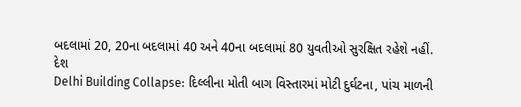બદલામાં 20, 20ના બદલામાં 40 અને 40ના બદલામાં 80 યુવતીઓ સુરક્ષિત રહેશે નહીં.
દેશ
Delhi Building Collapse: દિલ્લીના મોતી બાગ વિસ્તારમાં મોટી દુર્ઘટના, પાંચ માળની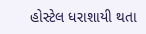હોસ્ટેલ ધરાશાયી થતા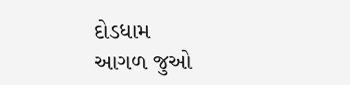દોડધામ
આગળ જુઓ